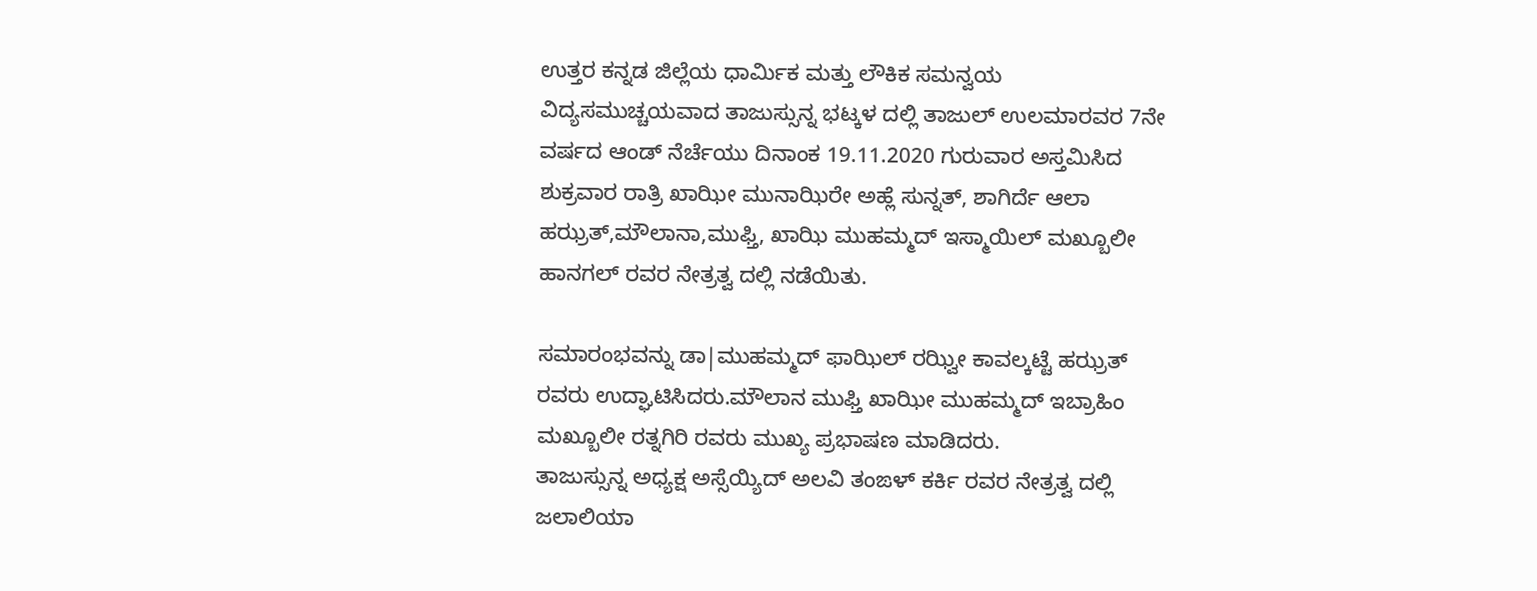ಉತ್ತರ ಕನ್ನಡ ಜಿಲ್ಲೆಯ ಧಾರ್ಮಿಕ ಮತ್ತು ಲೌಕಿಕ ಸಮನ್ವಯ ವಿದ್ಯಸಮುಚ್ಚಯವಾದ ತಾಜುಸ್ಸುನ್ನ ಭಟ್ಕಳ ದಲ್ಲಿ ತಾಜುಲ್ ಉಲಮಾರವರ 7ನೇ ವರ್ಷದ ಆಂಡ್ ನೆರ್ಚೆಯು ದಿನಾಂಕ 19.11.2020 ಗುರುವಾರ ಅಸ್ತಮಿಸಿದ ಶುಕ್ರವಾರ ರಾತ್ರಿ ಖಾಝೀ ಮುನಾಝಿರೇ ಅಹ್ಲೆ ಸುನ್ನತ್, ಶಾಗಿರ್ದೆ ಆಲಾ ಹಝ್ರತ್,ಮೌಲಾನಾ,ಮುಫ್ತಿ, ಖಾಝಿ ಮುಹಮ್ಮದ್ ಇಸ್ಮಾಯಿಲ್ ಮಖ್ಬೂಲೀ ಹಾನಗಲ್ ರವರ ನೇತ್ರತ್ವ ದಲ್ಲಿ ನಡೆಯಿತು.

ಸಮಾರಂಭವನ್ನು ಡಾ|ಮುಹಮ್ಮದ್ ಫಾಝಿಲ್ ರಝ್ವೀ ಕಾವಲ್ಕಟ್ಟೆ ಹಝ್ರತ್ ರವರು ಉದ್ಘಾಟಿಸಿದರು.ಮೌಲಾನ ಮುಫ್ತಿ ಖಾಝೀ ಮುಹಮ್ಮದ್ ಇಬ್ರಾಹಿಂ ಮಖ್ಬೂಲೀ ರತ್ನಗಿರಿ ರವರು ಮುಖ್ಯ ಪ್ರಭಾಷಣ ಮಾಡಿದರು.
ತಾಜುಸ್ಸುನ್ನ ಅಧ್ಯಕ್ಷ ಅಸ್ಸೆಯ್ಯಿದ್ ಅಲವಿ ತಂಙಳ್ ಕರ್ಕಿ ರವರ ನೇತ್ರತ್ವ ದಲ್ಲಿ ಜಲಾಲಿಯಾ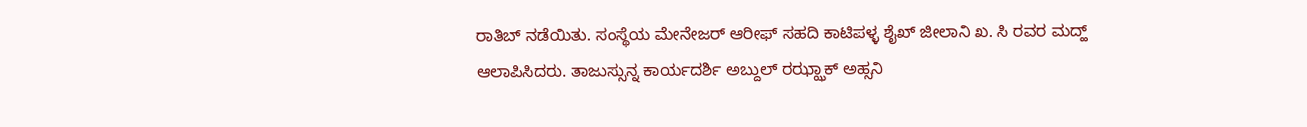ರಾತಿಬ್ ನಡೆಯಿತು. ಸಂಸ್ಥೆಯ ಮೇನೇಜರ್ ಆರೀಫ್ ಸಹದಿ ಕಾಟಿಪಳ್ಳ ಶೈಖ್ ಜೀಲಾನಿ ಖ. ಸಿ ರವರ ಮದ್ಹ್ ಆಲಾಪಿಸಿದರು. ತಾಜುಸ್ಸುನ್ನ ಕಾರ್ಯದರ್ಶಿ ಅಬ್ದುಲ್ ರಝ್ಝಾಕ್ ಅಹ್ಸನಿ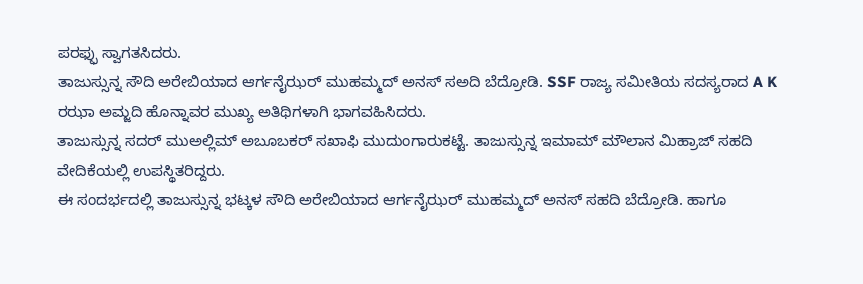ಪರಫ್ಫು ಸ್ವಾಗತಸಿದರು.
ತಾಜುಸ್ಸುನ್ನ ಸೌದಿ ಅರೇಬಿಯಾದ ಆರ್ಗನೈಝರ್ ಮುಹಮ್ಮದ್ ಅನಸ್ ಸಅದಿ ಬೆದ್ರೋಡಿ. SSF ರಾಜ್ಯ ಸಮೀತಿಯ ಸದಸ್ಯರಾದ A K ರಝಾ ಅಮ್ಜದಿ ಹೊನ್ನಾವರ ಮುಖ್ಯ ಅತಿಥಿಗಳಾಗಿ ಭಾಗವಹಿಸಿದರು.
ತಾಜುಸ್ಸುನ್ನ ಸದರ್ ಮುಅಲ್ಲಿಮ್ ಅಬೂಬಕರ್ ಸಖಾಫಿ ಮುದುಂಗಾರುಕಟ್ಟೆ. ತಾಜುಸ್ಸುನ್ನ ಇಮಾಮ್ ಮೌಲಾನ ಮಿಹ್ರಾಜ್ ಸಹದಿ ವೇದಿಕೆಯಲ್ಲಿ ಉಪಸ್ಥಿತರಿದ್ದರು.
ಈ ಸಂದರ್ಭದಲ್ಲಿ ತಾಜುಸ್ಸುನ್ನ ಭಟ್ಕಳ ಸೌದಿ ಅರೇಬಿಯಾದ ಆರ್ಗನೈಝರ್ ಮುಹಮ್ಮದ್ ಅನಸ್ ಸಹದಿ ಬೆದ್ರೋಡಿ. ಹಾಗೂ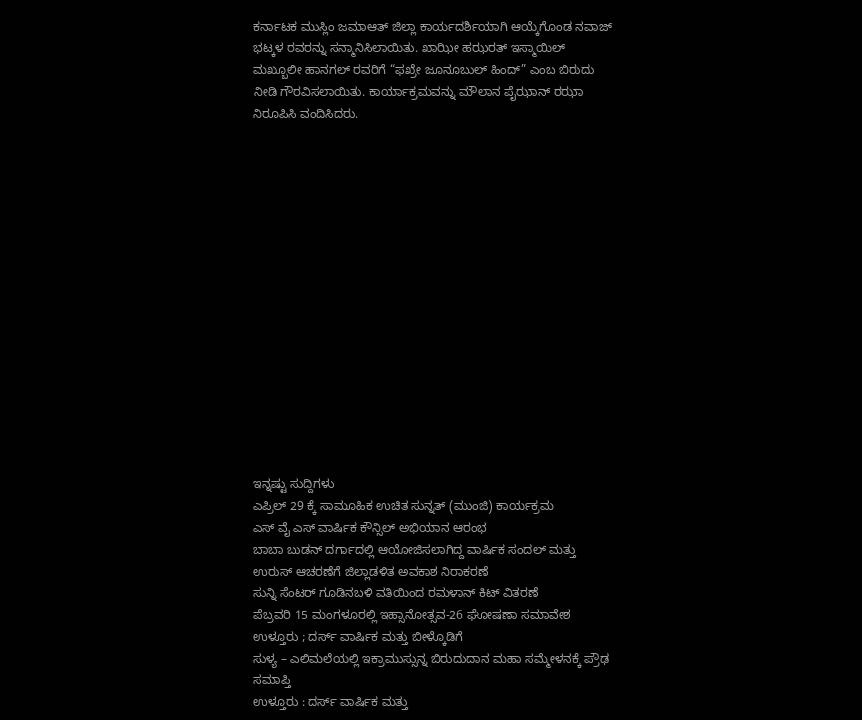ಕರ್ನಾಟಕ ಮುಸ್ಲಿಂ ಜಮಾಆತ್ ಜಿಲ್ಲಾ ಕಾರ್ಯದರ್ಶಿಯಾಗಿ ಆಯ್ಕೆಗೊಂಡ ನವಾಜ್ ಭಟ್ಕಳ ರವರನ್ನು ಸನ್ಮಾನಿಸಿಲಾಯಿತು. ಖಾಝೀ ಹಝರತ್ ಇಸ್ಮಾಯಿಲ್ ಮಖ್ಬೂಲೀ ಹಾನಗಲ್ ರವರಿಗೆ “ಫಖ್ರೇ ಜೂನೂಬುಲ್ ಹಿಂದ್” ಎಂಬ ಬಿರುದು ನೀಡಿ ಗೌರವಿಸಲಾಯಿತು. ಕಾರ್ಯಾಕ್ರಮವನ್ನು ಮೌಲಾನ ಪೈಝಾನ್ ರಝಾ ನಿರೂಪಿಸಿ ವಂದಿಸಿದರು.
















ಇನ್ನಷ್ಟು ಸುದ್ದಿಗಳು
ಎಪ್ರಿಲ್ 29 ಕ್ಕೆ ಸಾಮೂಹಿಕ ಉಚಿತ ಸುನ್ನತ್ (ಮುಂಜಿ) ಕಾರ್ಯಕ್ರಮ
ಎಸ್ ವೈ ಎಸ್ ವಾರ್ಷಿಕ ಕೌನ್ಸಿಲ್ ಅಭಿಯಾನ ಆರಂಭ
ಬಾಬಾ ಬುಡನ್ ದರ್ಗಾದಲ್ಲಿ ಆಯೋಜಿಸಲಾಗಿದ್ದ ವಾರ್ಷಿಕ ಸಂದಲ್ ಮತ್ತು ಉರುಸ್ ಆಚರಣೆಗೆ ಜಿಲ್ಲಾಡಳಿತ ಅವಕಾಶ ನಿರಾಕರಣೆ
ಸುನ್ನಿ ಸೆಂಟರ್ ಗೂಡಿನಬಳಿ ವತಿಯಿಂದ ರಮಳಾನ್ ಕಿಟ್ ವಿತರಣೆ
ಪೆಬ್ರವರಿ 15 ಮಂಗಳೂರಲ್ಲಿ ಇಹ್ಸಾನೋತ್ಸವ-26 ಘೋಷಣಾ ಸಮಾವೇಶ
ಉಳ್ತೂರು ; ದರ್ಸ್ ವಾರ್ಷಿಕ ಮತ್ತು ಬೀಳ್ಕೊಡಿಗೆ
ಸುಳ್ಯ – ಎಲಿಮಲೆಯಲ್ಲಿ ಇಕ್ರಾಮುಸ್ಸುನ್ನ ಬಿರುದುದಾನ ಮಹಾ ಸಮ್ಮೇಳನಕ್ಕೆ ಪ್ರೌಢ ಸಮಾಪ್ತಿ
ಉಳ್ತೂರು : ದರ್ಸ್ ವಾರ್ಷಿಕ ಮತ್ತು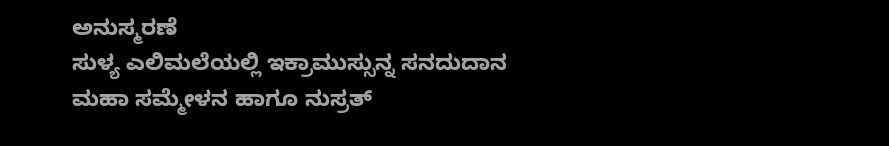ಅನುಸ್ಮರಣೆ
ಸುಳ್ಯ ಎಲಿಮಲೆಯಲ್ಲಿ ಇಕ್ರಾಮುಸ್ಸುನ್ನ ಸನದುದಾನ ಮಹಾ ಸಮ್ಮೇಳನ ಹಾಗೂ ನುಸ್ರತ್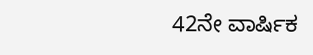42ನೇ ವಾರ್ಷಿಕ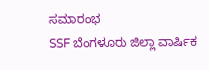ಸಮಾರಂಭ
SSF ಬೆಂಗಳೂರು ಜಿಲ್ಲಾ ವಾರ್ಷಿಕ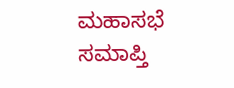ಮಹಾಸಭೆ ಸಮಾಪ್ತಿ